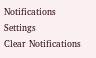Notifications
Settings
Clear Notifications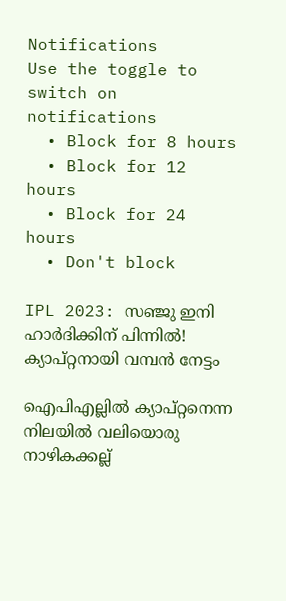Notifications
Use the toggle to switch on notifications
  • Block for 8 hours
  • Block for 12 hours
  • Block for 24 hours
  • Don't block

IPL 2023: സഞ്ജു ഇനി ഹാര്‍ദിക്കിന് പിന്നില്‍! ക്യാപ്റ്റനായി വമ്പന്‍ നേട്ടം

ഐപിഎല്ലില്‍ ക്യാപ്റ്റനെന്ന നിലയില്‍ വലിയൊരു നാഴികക്കല്ല്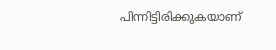പിന്നിട്ടിരിക്കുകയാണ്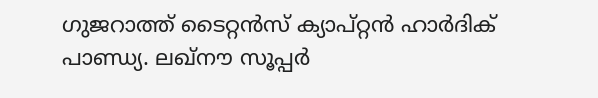ഗുജറാത്ത് ടൈറ്റന്‍സ് ക്യാപ്റ്റന്‍ ഹാര്‍ദിക് പാണ്ഡ്യ. ലഖ്‌നൗ സൂപ്പര്‍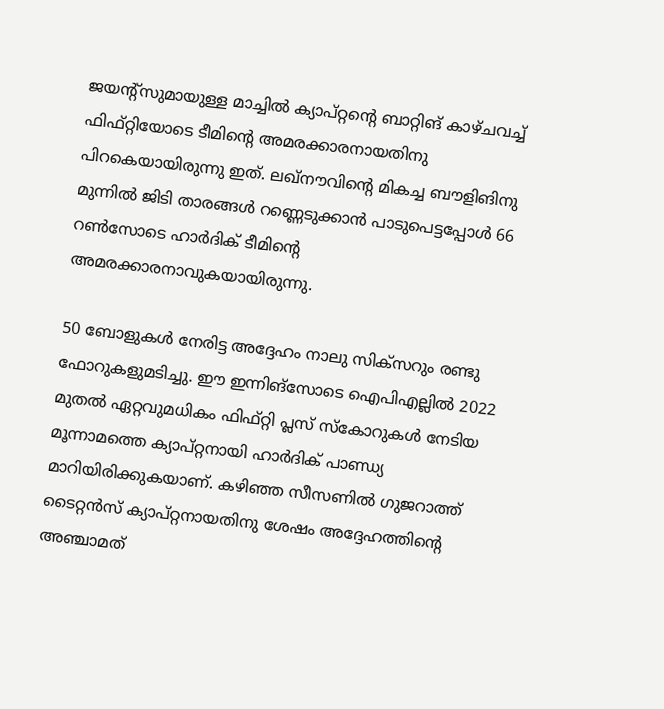ജയന്റ്‌സുമായുള്ള മാച്ചില്‍ ക്യാപ്റ്റന്റെ ബാറ്റിങ് കാഴ്ചവച്ച് ഫിഫ്റ്റിയോടെ ടീമിന്റെ അമരക്കാരനായതിനു പിറകെയായിരുന്നു ഇത്. ലഖ്‌നൗവിന്റെ മികച്ച ബൗളിങിനു മുന്നില്‍ ജിടി താരങ്ങള്‍ റണ്ണെടുക്കാന്‍ പാടുപെട്ടപ്പോള്‍ 66 റണ്‍സോടെ ഹാര്‍ദിക് ടീമിന്റെ അമരക്കാരനാവുകയായിരുന്നു.

50 ബോളുകള്‍ നേരിട്ട അദ്ദേഹം നാലു സിക്‌സറും രണ്ടു ഫോറുകളുമടിച്ചു. ഈ ഇന്നിങ്‌സോടെ ഐപിഎല്ലില്‍ 2022 മുതല്‍ ഏറ്റവുമധികം ഫിഫ്റ്റി പ്ലസ് സ്‌കോറുകള്‍ നേടിയ മൂന്നാമത്തെ ക്യാപ്റ്റനായി ഹാര്‍ദിക് പാണ്ഡ്യ മാറിയിരിക്കുകയാണ്. കഴിഞ്ഞ സീസണില്‍ ഗുജറാത്ത് ടൈറ്റന്‍സ് ക്യാപ്റ്റനായതിനു ശേഷം അദ്ദേഹത്തിന്റെ അഞ്ചാമത്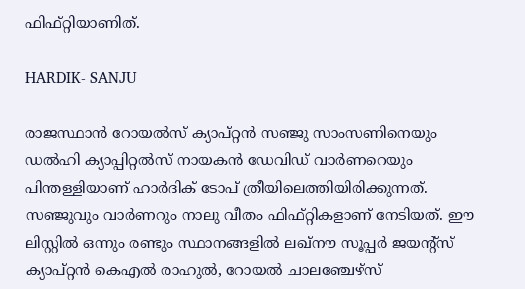ഫിഫ്റ്റിയാണിത്.

HARDIK- SANJU

രാജസ്ഥാന്‍ റോയല്‍സ് ക്യാപ്റ്റന്‍ സഞ്ജു സാംസണിനെയും ഡല്‍ഹി ക്യാപ്പിറ്റല്‍സ് നായകന്‍ ഡേവിഡ് വാര്‍ണറെയും പിന്തള്ളിയാണ് ഹാര്‍ദിക് ടോപ് ത്രീയിലെത്തിയിരിക്കുന്നത്. സഞ്ജുവും വാര്‍ണറും നാലു വീതം ഫിഫ്റ്റികളാണ് നേടിയത്. ഈ ലിസ്റ്റില്‍ ഒന്നും രണ്ടും സ്ഥാനങ്ങളില്‍ ലഖ്‌നൗ സൂപ്പര്‍ ജയന്റ്‌സ് ക്യാപ്റ്റന്‍ കെഎല്‍ രാഹുല്‍, റോയല്‍ ചാലഞ്ചേഴ്‌സ്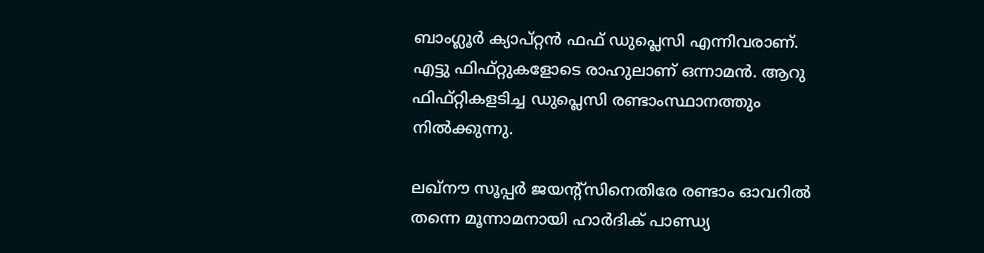ബാംഗ്ലൂര്‍ ക്യാപ്റ്റന്‍ ഫഫ് ഡുപ്ലെസി എന്നിവരാണ്. എട്ടു ഫിഫ്റ്റുകളോടെ രാഹുലാണ് ഒന്നാമന്‍. ആറു ഫിഫ്റ്റികളടിച്ച ഡുപ്ലെസി രണ്ടാംസ്ഥാനത്തും നില്‍ക്കുന്നു.

ലഖ്‌നൗ സൂപ്പര്‍ ജയന്റ്‌സിനെതിരേ രണ്ടാം ഓവറില്‍ തന്നെ മൂന്നാമനായി ഹാര്‍ദിക് പാണ്ഡ്യ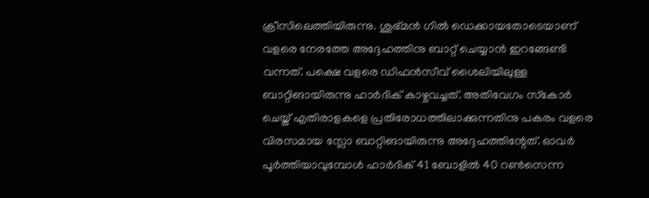ക്രീസിലെത്തിയിരുന്നു. ശുഭ്മന്‍ ഗില്‍ ഡെക്കായതോടെയാണ് വളരെ നേരത്തേ അദ്ദേഹത്തിനു ബാറ്റ് ചെയ്യാന്‍ ഇറങ്ങേണ്ടി വന്നത്. പക്ഷെ വളരെ ഡിഫന്‍സീവ് ശൈലിയിലുള്ള ബാറ്റിങായിരുന്നു ഹാര്‍ദിക് കാഴ്ചവച്ചത്. അതിവേഗം സ്‌കോര്‍ ചെയ്ത് എതിരാളകളെ പ്രതിരോധത്തിലാക്കുന്നതിനു പകരം വളരെ വിരസമായ സ്ലോ ബാറ്റിങായിരുന്നു അദ്ദേഹത്തിന്റേത്. ഓവര്‍ പൂര്‍ത്തിയാവുമ്പോള്‍ ഹാര്‍ദിക് 41 ബോളില്‍ 40 റണ്‍സെന്ന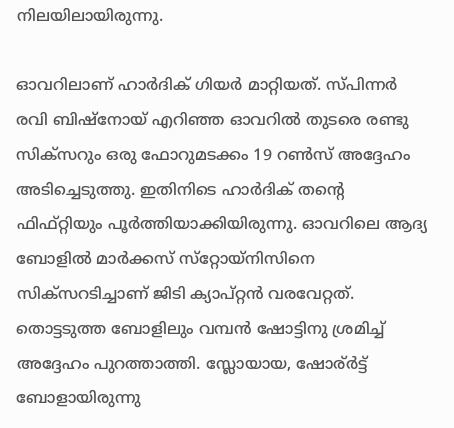നിലയിലായിരുന്നു.

ഓവറിലാണ് ഹാര്‍ദിക് ഗിയര്‍ മാറ്റിയത്. സ്പിന്നര്‍ രവി ബിഷ്‌നോയ് എറിഞ്ഞ ഓവറില്‍ തുടരെ രണ്ടു സിക്‌സറും ഒരു ഫോറുമടക്കം 19 റണ്‍സ് അദ്ദേഹം അടിച്ചെടുത്തു. ഇതിനിടെ ഹാര്‍ദിക് തന്റെ ഫിഫ്റ്റിയും പൂര്‍ത്തിയാക്കിയിരുന്നു. ഓവറിലെ ആദ്യ ബോളില്‍ മാര്‍ക്കസ് സ്‌റ്റോയ്‌നിസിനെ സിക്‌സറടിച്ചാണ് ജിടി ക്യാപ്റ്റന്‍ വരവേറ്റത്. തൊട്ടടുത്ത ബോളിലും വമ്പന്‍ ഷോട്ടിനു ശ്രമിച്ച് അദ്ദേഹം പുറത്താത്തി. സ്ലോയായ, ഷോര്ര്‍ട്ട് ബോളായിരുന്നു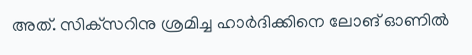അത്. സിക്‌സറിനു ശ്രമിച്ച ഹാര്‍ദിക്കിനെ ലോങ് ഓണില്‍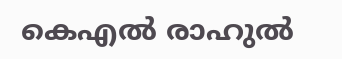കെഎല്‍ രാഹുല്‍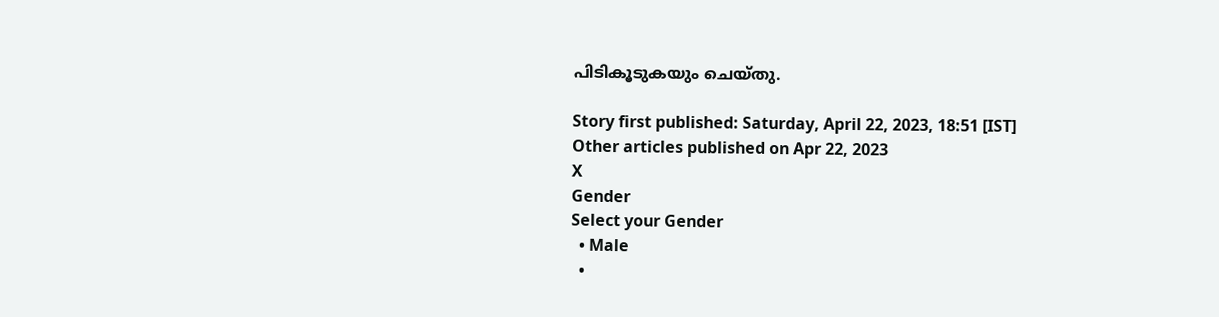പിടികൂടുകയും ചെയ്തു.

Story first published: Saturday, April 22, 2023, 18:51 [IST]
Other articles published on Apr 22, 2023
X
Gender
Select your Gender
  • Male
  •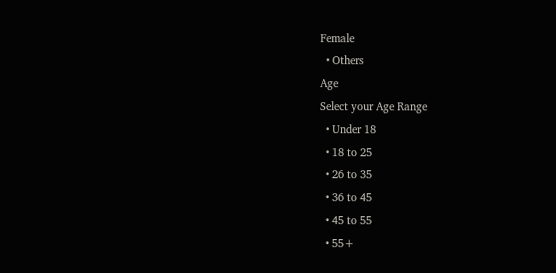Female
  • Others
Age
Select your Age Range
  • Under 18
  • 18 to 25
  • 26 to 35
  • 36 to 45
  • 45 to 55
  • 55+